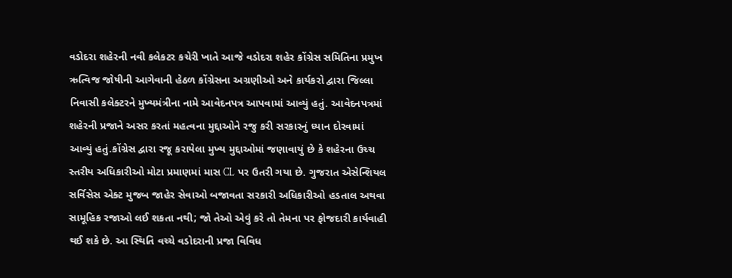વડોદરા શહેરની નવી કલેકટર કચેરી ખાતે આજે વડોદરા શહેર કોંગ્રેસ સમિતિના પ્રમુખ ઋત્વિજ જોષીની આગેવાની હેઠળ કોંગ્રેસના અગ્રણીઓ અને કાર્યકરો દ્વારા જિલ્લા નિવાસી કલેક્ટરને મુખ્યમંત્રીના નામે આવેદનપત્ર આપવામાં આવ્યું હતું. આવેદનપત્રમાં શહેરની પ્રજાને અસર કરતાં મહત્વના મુદ્દાઓને રજુ કરી સરકારનું ધ્યાન દોરવામાં આવ્યું હતું.કોંગ્રેસ દ્વારા રજૂ કરાયેલા મુખ્ય મુદ્દાઓમાં જણાવાયું છે કે શહેરના ઉચ્ચ સ્તરીય અધિકારીઓ મોટા પ્રમાણમાં માસ CL પર ઉતરી ગયા છે. ગુજરાત એસેન્શિયલ સર્વિસેસ એક્ટ મુજબ જાહેર સેવાઓ બજાવતા સરકારી અધિકારીઓ હડતાલ અથવા સામૂહિક રજાઓ લઈ શકતા નથી; જો તેઓ એવું કરે તો તેમના પર ફોજદારી કાર્યવાહી થઈ શકે છે. આ સ્થિતિ વચ્ચે વડોદરાની પ્રજા વિવિધ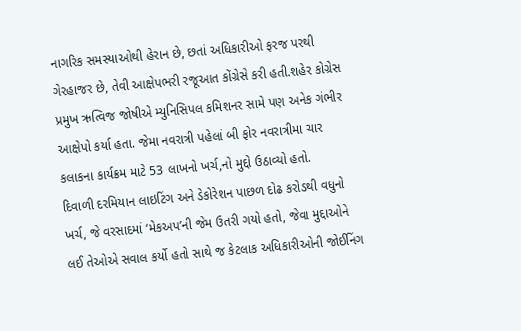નાગરિક સમસ્યાઓથી હેરાન છે, છતાં અધિકારીઓ ફરજ પરથી ગેરહાજર છે, તેવી આક્ષેપભરી રજૂઆત કોંગ્રેસે કરી હતી.શહેર કોગ્રેસ
પ્રમુખ ઋત્વિજ જોષીએ મ્યુનિસિપલ કમિશનર સામે પણ અનેક ગંભીર આક્ષેપો કર્યા હતા. જેમા નવરાત્રી પહેલાં બી ફોર નવરાત્રીમા ચાર કલાકના કાર્યક્રમ માટે 53 લાખનો ખર્ચ,નો મુદ્દો ઉઠાવ્યો હતો.
દિવાળી દરમિયાન લાઇટિંગ અને ડેકોરેશન પાછળ દોઢ કરોડથી વધુનો ખર્ચ, જે વરસાદમાં ‘મેકઅપ’ની જેમ ઉતરી ગયો હતો, જેવા મુદ્દાઓને લઈ તેઓએ સવાલ કર્યો હતો સાથે જ કેટલાક અધિકારીઓની જોઈનિંગ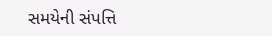સમયેની સંપત્તિ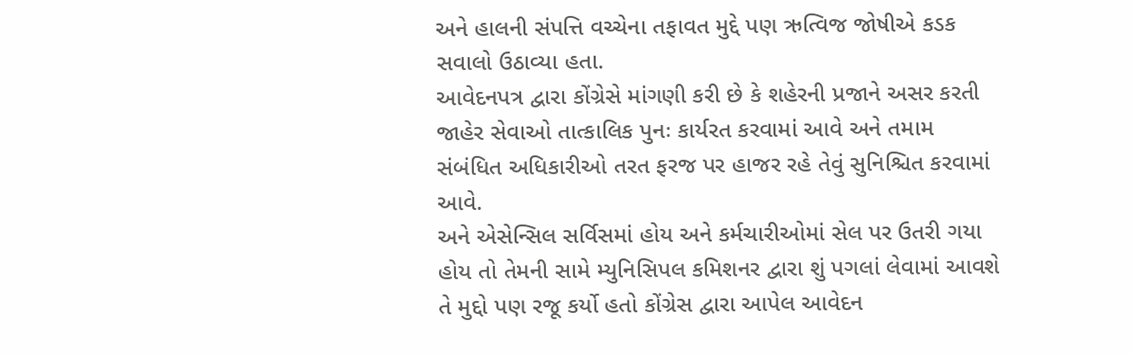અને હાલની સંપત્તિ વચ્ચેના તફાવત મુદ્દે પણ ઋત્વિજ જોષીએ કડક સવાલો ઉઠાવ્યા હતા.
આવેદનપત્ર દ્વારા કોંગ્રેસે માંગણી કરી છે કે શહેરની પ્રજાને અસર કરતી જાહેર સેવાઓ તાત્કાલિક પુનઃ કાર્યરત કરવામાં આવે અને તમામ સંબંધિત અધિકારીઓ તરત ફરજ પર હાજર રહે તેવું સુનિશ્ચિત કરવામાં આવે.
અને એસેન્સિલ સર્વિસમાં હોય અને કર્મચારીઓમાં સેલ પર ઉતરી ગયા હોય તો તેમની સામે મ્યુનિસિપલ કમિશનર દ્વારા શું પગલાં લેવામાં આવશે તે મુદ્દો પણ રજૂ કર્યો હતો કોંગ્રેસ દ્વારા આપેલ આવેદન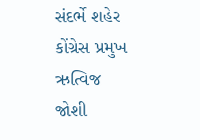સંદર્ભે શહેર કોંગ્રેસ પ્રમુખ ઋત્વિજ જોશી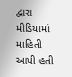દ્વારા મીડિયામાં માહિતી આપી હતી